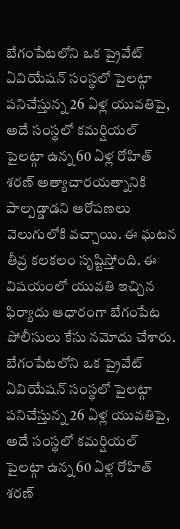బేగంపేటలోని ఒక ప్రైవేట్ ఏవియేషన్ సంస్థలో పైలట్గా పనిచేస్తున్న 26 ఏళ్ల యువతిపై, అదే సంస్థలో కమర్షియల్ పైలట్గా ఉన్న 60 ఏళ్ల రోహిత్ శరణ్ అత్యాచారయత్నానికి పాల్పడ్డాడని ఆరోపణలు వెలుగులోకి వచ్చాయి. ఈ ఘటన తీవ్ర కలకలం సృష్టిస్తోంది. ఈ విషయంలో యువతి ఇచ్చిన ఫిర్యాదు ఆధారంగా బేగంపేట పోలీసులు కేసు నమోదు చేశారు.
బేగంపేటలోని ఒక ప్రైవేట్ ఏవియేషన్ సంస్థలో పైలట్గా పనిచేస్తున్న 26 ఏళ్ల యువతిపై, అదే సంస్థలో కమర్షియల్ పైలట్గా ఉన్న 60 ఏళ్ల రోహిత్ శరణ్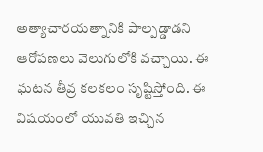అత్యాచారయత్నానికి పాల్పడ్డాడని ఆరోపణలు వెలుగులోకి వచ్చాయి. ఈ ఘటన తీవ్ర కలకలం సృష్టిస్తోంది. ఈ విషయంలో యువతి ఇచ్చిన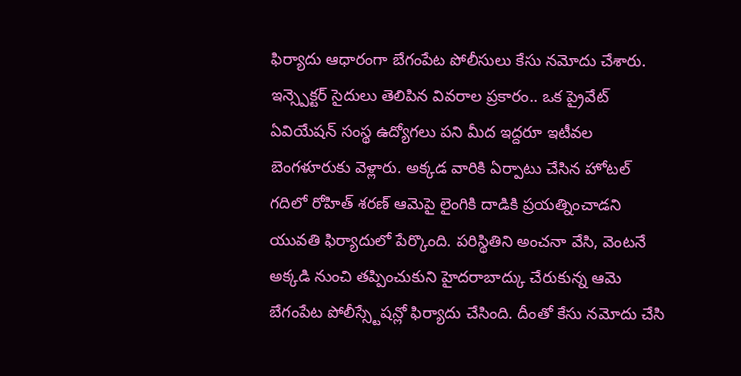ఫిర్యాదు ఆధారంగా బేగంపేట పోలీసులు కేసు నమోదు చేశారు.
ఇన్స్పెక్టర్ సైదులు తెలిపిన వివరాల ప్రకారం.. ఒక ప్రైవేట్ ఏవియేషన్ సంస్థ ఉద్యోగలు పని మీద ఇద్దరూ ఇటీవల బెంగళూరుకు వెళ్లారు. అక్కడ వారికి ఏర్పాటు చేసిన హోటల్ గదిలో రోహిత్ శరణ్ ఆమెపై లైంగికి దాడికి ప్రయత్నించాడని యువతి ఫిర్యాదులో పేర్కొంది. పరిస్థితిని అంచనా వేసి, వెంటనే అక్కడి నుంచి తప్పించుకుని హైదరాబాద్కు చేరుకున్న ఆమె బేగంపేట పోలీస్స్టేషన్లో ఫిర్యాదు చేసింది. దీంతో కేసు నమోదు చేసి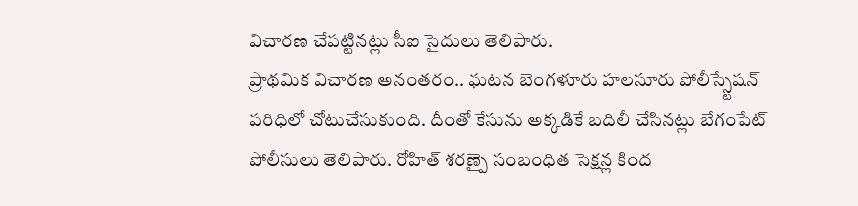విచారణ చేపట్టినట్లు సీఐ సైదులు తెలిపారు.
ప్రాథమిక విచారణ అనంతరం.. ఘటన బెంగళూరు హలసూరు పోలీస్స్టేషన్ పరిధిలో చోటుచేసుకుంది. దీంతో కేసును అక్కడికే బదిలీ చేసినట్లు బేగంపేట్ పోలీసులు తెలిపారు. రోహిత్ శరణ్పై సంబంధిత సెక్షన్ల కింద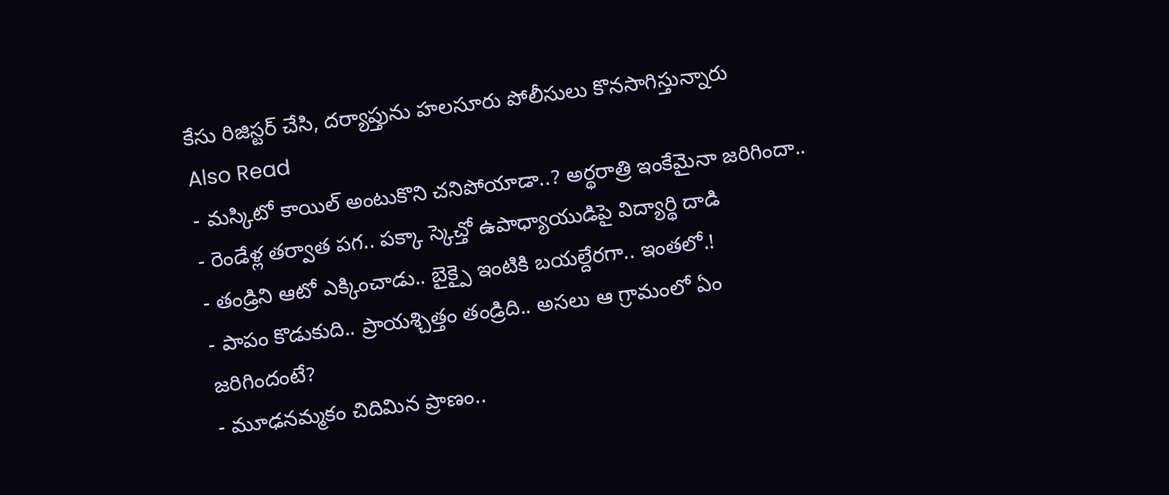కేసు రిజిస్టర్ చేసి, దర్యాప్తును హలసూరు పోలీసులు కొనసాగిస్తున్నారు
Also Read
- మస్కిటో కాయిల్ అంటుకొని చనిపోయాడా..? అర్థరాత్రి ఇంకేమైనా జరిగిందా..
- రెండేళ్ల తర్వాత పగ.. పక్కా స్కెచ్తో ఉపాధ్యాయుడిపై విద్యార్థి దాడి
- తండ్రిని ఆటో ఎక్కించాడు.. బైక్పై ఇంటికి బయల్దేరగా.. ఇంతలో.!
- పాపం కొడుకుది.. ప్రాయశ్చిత్తం తండ్రిది.. అసలు ఆ గ్రామంలో ఏం జరిగిందంటే?
- మూఢనమ్మకం చిదిమిన ప్రాణం..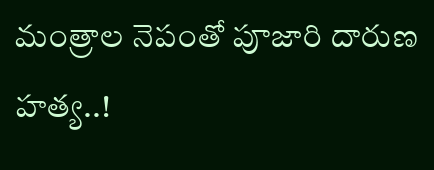మంత్రాల నెపంతో పూజారి దారుణ హత్య..!